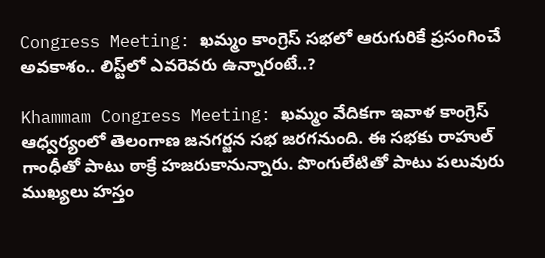Congress Meeting: ఖమ్మం కాంగ్రెస్ సభలో ఆరుగురికే ప్రసంగించే అవకాశం.. లిస్ట్‌లో ఎవరెవరు ఉన్నారంటే..?

Khammam Congress Meeting: ఖమ్మం వేదికగా ఇవాళ కాంగ్రెస్ ఆధ్వర్యంలో తెలంగాణ జనగర్జన సభ జరగనుంది. ఈ సభకు రాహుల్ గాంధీతో పాటు ఠాక్రే హజరుకానున్నారు. పొంగులేటితో పాటు పలువురు ముఖ్యలు హస్తం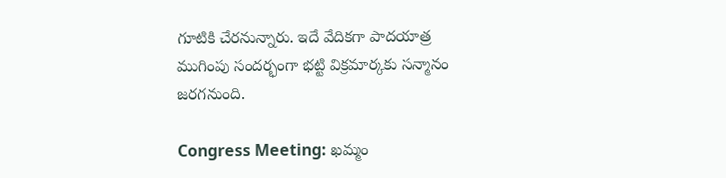గూటికి చేరనున్నారు. ఇదే వేదికగా పాదయాత్ర ముగింపు సందర్భంగా భట్టి విక్రమార్కకు సన్మానం జరగనుంది.

Congress Meeting: ఖమ్మం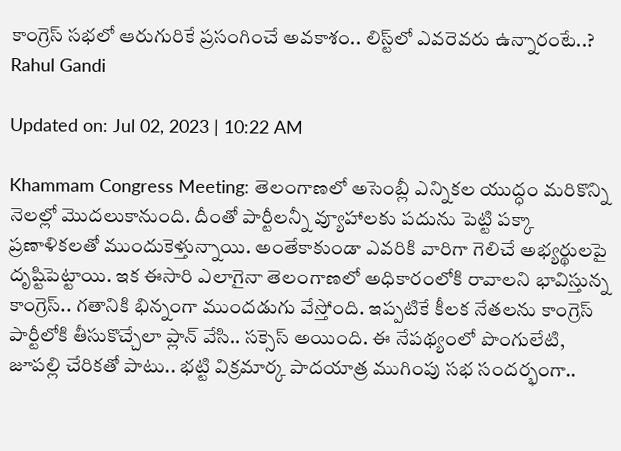కాంగ్రెస్ సభలో ఆరుగురికే ప్రసంగించే అవకాశం.. లిస్ట్‌లో ఎవరెవరు ఉన్నారంటే..?
Rahul Gandi

Updated on: Jul 02, 2023 | 10:22 AM

Khammam Congress Meeting: తెలంగాణలో అసెంబ్లీ ఎన్నికల యుద్ధం మరికొన్ని నెలల్లో మొదలుకానుంది. దీంతో పార్టీలన్నీ వ్యూహాలకు పదును పెట్టి పక్కా ప్రణాళికలతో ముందుకెళ్తున్నాయి. అంతేకాకుండా ఎవరికి వారిగా గెలిచే అభ్యర్థులపై దృష్టిపెట్టాయి. ఇక ఈసారి ఎలాగైనా తెలంగాణలో అధికారంలోకి రావాలని భావిస్తున్న కాంగ్రెస్.. గతానికి భిన్నంగా ముందడుగు వేస్తోంది. ఇప్పటికే కీలక నేతలను కాంగ్రెస్ పార్టీలోకి తీసుకొచ్చేలా ప్లాన్ వేసి.. సక్సెస్ అయింది. ఈ నేపథ్యంలో పొంగులేటి, జూపల్లి చేరికతో పాటు.. భట్టి విక్రమార్క పాదయాత్ర ముగింపు సభ సందర్భంగా..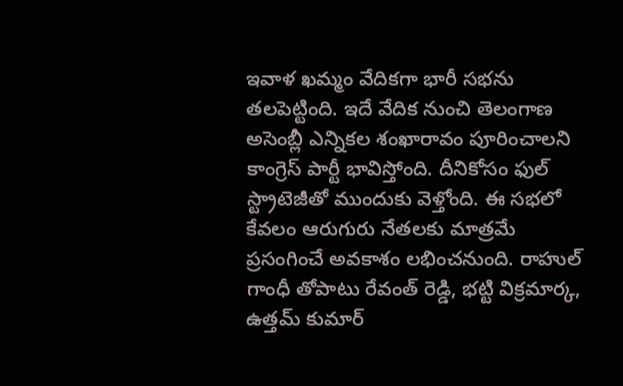ఇవాళ ఖమ్మం వేదికగా భారీ సభను తలపెట్టింది. ఇదే వేదిక నుంచి తెలంగాణ అసెంబ్లీ ఎన్నికల శంఖారావం పూరించాలని కాంగ్రెస్ పార్టీ భావిస్తోంది. దీనికోసం ఫుల్ స్ట్రాటెజీతో ముందుకు వెళ్తోంది. ఈ సభలో కేవలం ఆరుగురు నేతలకు మాత్రమే ప్రసంగించే అవకాశం లభించనుంది. రాహుల్ గాంధీ తోపాటు రేవంత్ రెడ్డి, భట్టి విక్రమార్క, ఉత్తమ్ కుమార్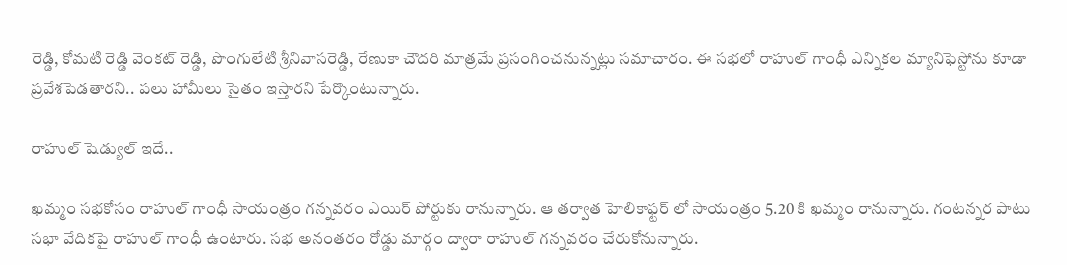రెడ్డి, కోమటి రెడ్డి వెంకట్ రెడ్డి, పొంగులేటి శ్రీనివాసరెడ్డి, రేణుకా చౌదరి మాత్రమే ప్రసంగించనున్నట్లు సమాచారం. ఈ సభలో రాహుల్ గాంధీ ఎన్నికల మ్యానిఫెస్టోను కూడా ప్రవేశపెడతారని.. పలు హామీలు సైతం ఇస్తారని పేర్కొంటున్నారు.

రాహుల్ షెడ్యుల్ ఇదే..

ఖమ్మం సభకోసం రాహుల్ గాంధీ సాయంత్రం గన్నవరం ఎయిర్ పోర్టుకు రానున్నారు. ఆ తర్వాత హెలికాఫ్టర్ లో సాయంత్రం 5.20 కి ఖమ్మం రానున్నారు. గంటన్నర పాటు సభా వేదికపై రాహుల్ గాంధీ ఉంటారు. సభ అనంతరం రోడ్డు మార్గం ద్వారా రాహుల్ గన్నవరం చేరుకోనున్నారు.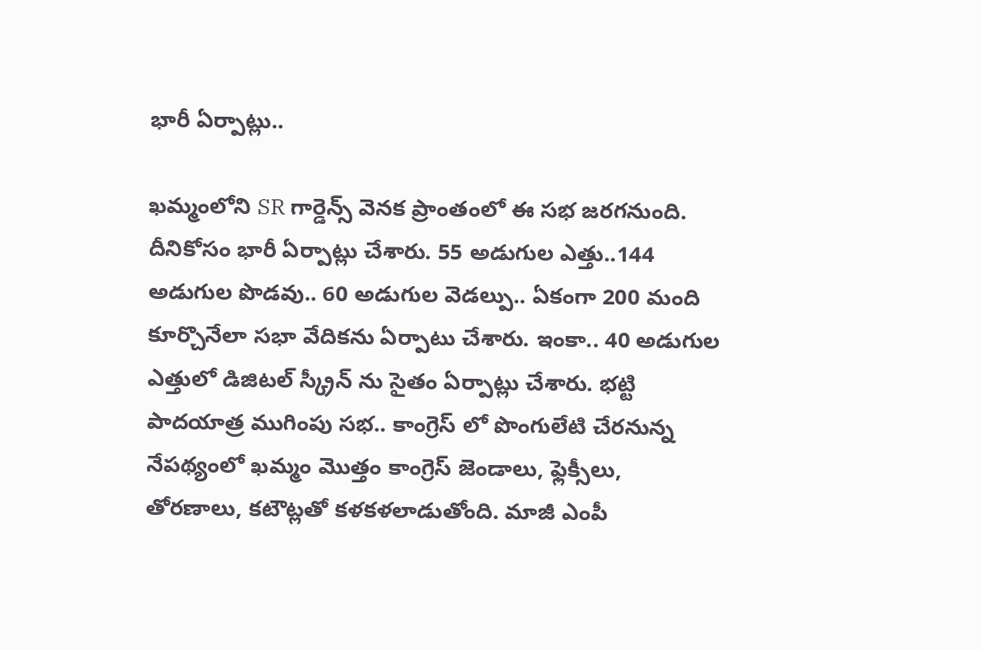భారీ ఏర్పాట్లు..

ఖమ్మంలోని SR గార్డెన్స్ వెనక ప్రాంతంలో ఈ సభ జరగనుంది. దీనికోసం భారీ ఏర్పాట్లు చేశారు. 55 అడుగుల ఎత్తు..144 అడుగుల పొడవు.. 60 అడుగుల వెడల్పు.. ఏకంగా 200 మంది కూర్చొనేలా సభా వేదికను ఏర్పాటు చేశారు. ఇంకా.. 40 అడుగుల ఎత్తులో డిజిటల్‌ స్క్రీన్‌ ను సైతం ఏర్పాట్లు చేశారు. భట్టి పాదయాత్ర ముగింపు సభ.. కాంగ్రెస్ లో పొంగులేటి చేరనున్న నేపథ్యంలో ఖమ్మం మొత్తం కాంగ్రెస్ జెండాలు, ఫ్లెక్సీలు, తోరణాలు, కటౌట్లతో కళకళలాడుతోంది. మాజీ ఎంపీ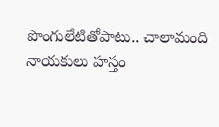పొంగులేటితోపాటు.. చాలామంది నాయకులు హస్తం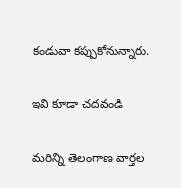కండువా కప్పుకోనున్నారు.

ఇవి కూడా చదవండి

మరిన్ని తెలంగాణ వార్తల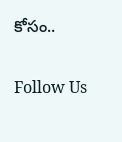కోసం..

Follow Us